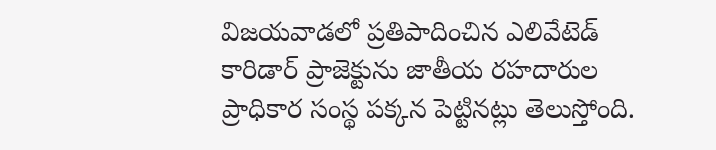విజయవాడలో ప్రతిపాదించిన ఎలివేటెడ్ కారిడార్ ప్రాజెక్టును జాతీయ రహదారుల ప్రాధికార సంస్థ పక్కన పెట్టినట్లు తెలుస్తోంది.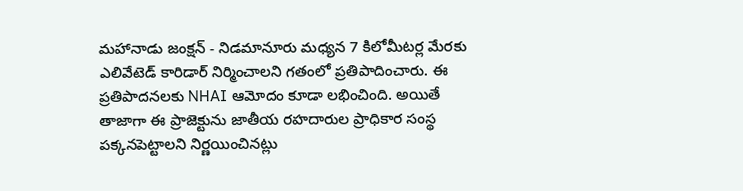మహానాడు జంక్షన్ - నిడమానూరు మధ్యన 7 కిలోమీటర్ల మేరకు ఎలివేటెడ్ కారిడార్ నిర్మించాలని గతంలో ప్రతిపాదించారు. ఈ ప్రతిపాదనలకు NHAI ఆమోదం కూడా లభించింది. అయితే తాజాగా ఈ ప్రాజెక్టును జాతీయ రహదారుల ప్రాధికార సంస్థ పక్కనపెట్టాలని నిర్ణయించినట్లు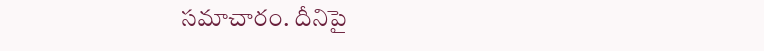సమాచారం. దీనిపై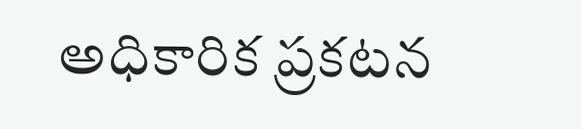అధికారిక ప్రకటన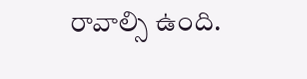రావాల్సి ఉంది.